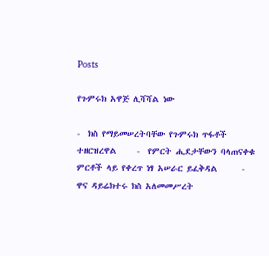Posts

የጉምሩክ አዋጅ ሊሻሻል ነው

-  ክስ የማይመሠረትባቸው የጉምሩክ ጥፋቶች ተዘርዝረዋል     -  የምርት ሒደታቸውን ባላጠናቀቁ ምርቶች ላይ የቀረጥ ነፃ አሠራር ይፈቅዳል      -   ዋና ዳይሬክተሩ ክስ አለመመሥረት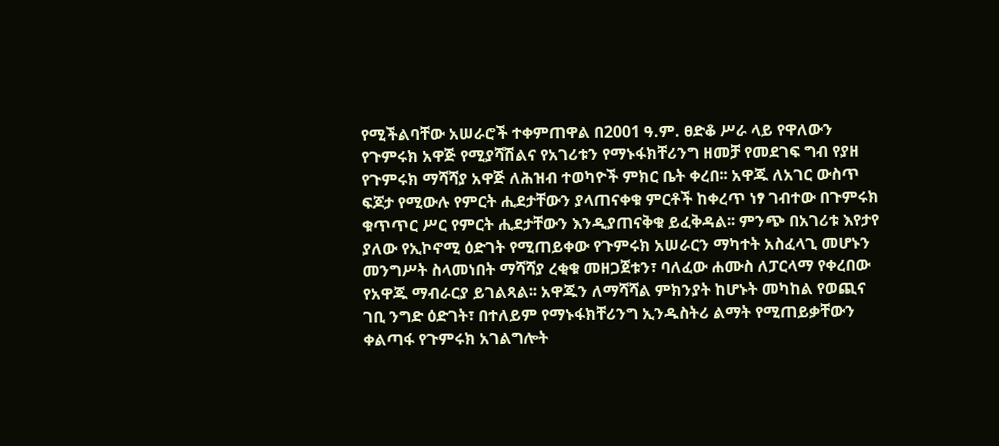የሚችልባቸው አሠራሮች ተቀምጠዋል በ2001 ዓ.ም. ፀድቆ ሥራ ላይ የዋለውን የጉምሩክ አዋጅ የሚያሻሽልና የአገሪቱን የማኑፋክቸሪንግ ዘመቻ የመደገፍ ግብ የያዘ የጉምሩክ ማሻሻያ አዋጅ ለሕዝብ ተወካዮች ምክር ቤት ቀረበ፡፡ አዋጁ ለአገር ውስጥ ፍጆታ የሚውሉ የምርት ሒደታቸውን ያላጠናቀቁ ምርቶች ከቀረጥ ነፃ ገብተው በጉምሩክ ቁጥጥር ሥር የምርት ሒደታቸውን እንዲያጠናቅቁ ይፈቅዳል፡፡ ምንጭ በአገሪቱ እየታየ ያለው የኢኮኖሚ ዕድገት የሚጠይቀው የጉምሩክ አሠራርን ማካተት አስፈላጊ መሆኑን መንግሥት ስላመነበት ማሻሻያ ረቂቁ መዘጋጀቱን፣ ባለፈው ሐሙስ ለፓርላማ የቀረበው የአዋጁ ማብራርያ ይገልጻል፡፡ አዋጁን ለማሻሻል ምክንያት ከሆኑት መካከል የወጪና ገቢ ንግድ ዕድገት፣ በተለይም የማኑፋክቸሪንግ ኢንዱስትሪ ልማት የሚጠይቃቸውን ቀልጣፋ የጉምሩክ አገልግሎት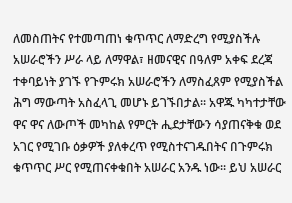ለመስጠትና የተመጣጠነ ቁጥጥር ለማድረግ የሚያስችሉ አሠራሮችን ሥራ ላይ ለማዋል፣ ዘመናዊና በዓለም አቀፍ ደረጃ ተቀባይነት ያገኙ የጉምሩክ አሠራሮችን ለማስፈጸም የሚያስችል ሕግ ማውጣት አስፈላጊ መሆኑ ይገኙበታል፡፡ አዋጁ ካካተታቸው ዋና ዋና ለውጦች መካከል የምርት ሒደታቸውን ሳያጠናቅቁ ወደ አገር የሚገቡ ዕቃዎች ያለቀረጥ የሚስተናገዱበትና በጉምሩክ ቁጥጥር ሥር የሚጠናቀቁበት አሠራር አንዱ ነው፡፡ ይህ አሠራር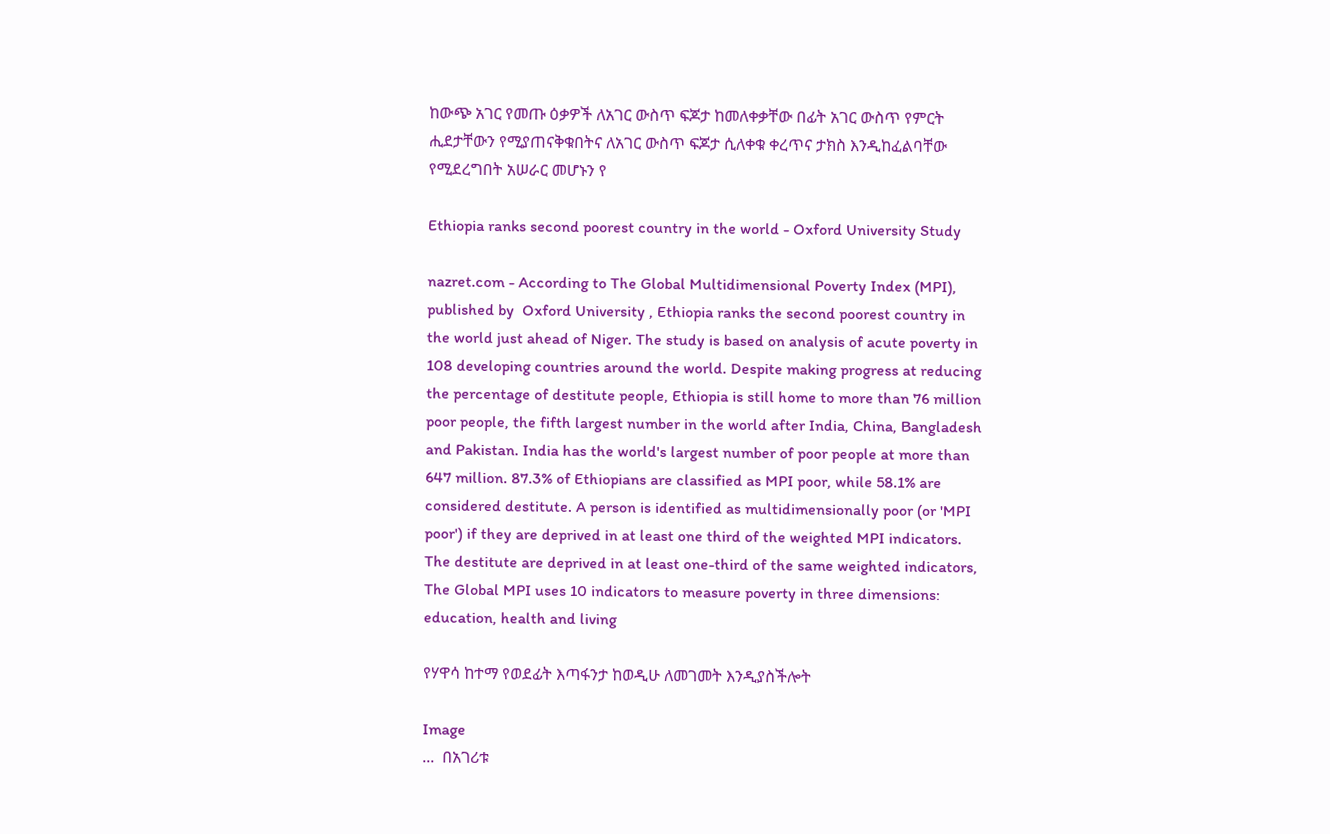ከውጭ አገር የመጡ ዕቃዎች ለአገር ውስጥ ፍጆታ ከመለቀቃቸው በፊት አገር ውስጥ የምርት ሒደታቸውን የሚያጠናቅቁበትና ለአገር ውስጥ ፍጆታ ሲለቀቁ ቀረጥና ታክስ እንዲከፈልባቸው የሚደረግበት አሠራር መሆኑን የ

Ethiopia ranks second poorest country in the world - Oxford University Study

nazret.com - According to The Global Multidimensional Poverty Index (MPI), published by  Oxford University , Ethiopia ranks the second poorest country in the world just ahead of Niger. The study is based on analysis of acute poverty in 108 developing countries around the world. Despite making progress at reducing the percentage of destitute people, Ethiopia is still home to more than 76 million poor people, the fifth largest number in the world after India, China, Bangladesh and Pakistan. India has the world's largest number of poor people at more than 647 million. 87.3% of Ethiopians are classified as MPI poor, while 58.1% are considered destitute. A person is identified as multidimensionally poor (or 'MPI poor') if they are deprived in at least one third of the weighted MPI indicators. The destitute are deprived in at least one-third of the same weighted indicators, The Global MPI uses 10 indicators to measure poverty in three dimensions: education, health and living

የሃዋሳ ከተማ የወደፊት እጣፋንታ ከወዲሁ ለመገመት እንዲያስችሎት

Image
...  በአገሪቱ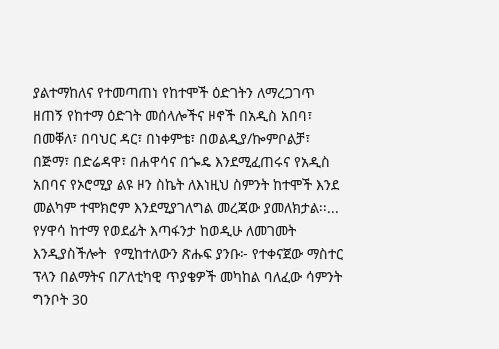ያልተማከለና የተመጣጠነ የከተሞች ዕድገትን ለማረጋገጥ ዘጠኝ የከተማ ዕድገት መሰላሎችና ዞኖች በአዲስ አበባ፣ በመቐለ፣ በባህር ዳር፣ በነቀምቴ፣ በወልዲያ/ኰምቦልቻ፣ በጅማ፣ በድሬዳዋ፣ በሐዋሳና በጐዴ እንደሚፈጠሩና የአዲስ አበባና የኦሮሚያ ልዩ ዞን ስኬት ለእነዚህ ስምንት ከተሞች እንደ መልካም ተሞክሮም እንደሚያገለግል መረጃው ያመለክታል፡፡... የሃዋሳ ከተማ የወደፊት እጣፋንታ ከወዲሁ ለመገመት እንዲያስችሎት  የሚከተለውን ጽሑፍ ያንቡ፦ የተቀናጀው ማስተር ፕላን በልማትና በፖለቲካዊ ጥያቄዎች መካከል ባለፈው ሳምንት ግንቦት 30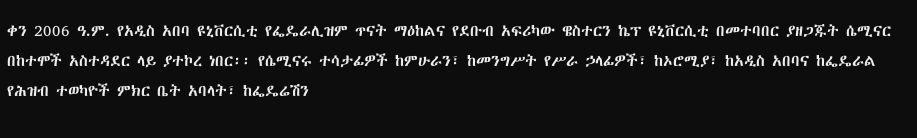ቀን 2006 ዓ.ም. የአዲስ አበባ ዩኒቨርሲቲ የፌዴራሊዝም ጥናት ማዕከልና የደቡብ አፍሪካው ዌስተርን ኬፕ ዩኒቨርሲቲ በመተባበር ያዘጋጁት ሴሚናር በከተሞች አስተዳደር ላይ ያተኮረ ነበር፡፡ የሴሚናሩ ተሳታፊዎች ከምሁራን፣ ከመንግሥት የሥራ ኃላፊዎች፣ ከኦሮሚያ፣ ከአዲስ አበባና ከፌዴራል የሕዝብ ተወካዮች ምክር ቤት አባላት፣ ከፌዴሬሽን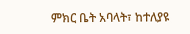ምክር ቤት አባላት፣ ከተለያዩ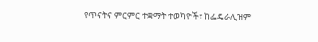የጥናትና ምርምር ተቋማት ተወካዮች፣ ከፌዴራሊዝም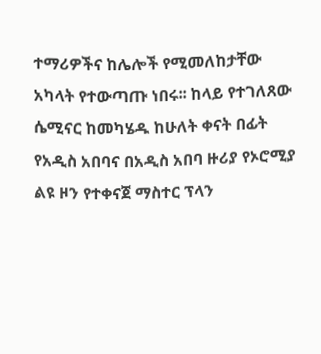ተማሪዎችና ከሌሎች የሚመለከታቸው አካላት የተውጣጡ ነበሩ፡፡ ከላይ የተገለጸው ሴሚናር ከመካሄዱ ከሁለት ቀናት በፊት የአዲስ አበባና በአዲስ አበባ ዙሪያ የኦሮሚያ ልዩ ዞን የተቀናጀ ማስተር ፕላን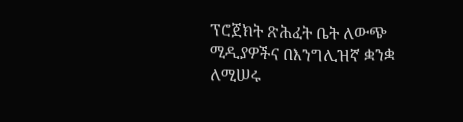ፕሮጀክት ጽሕፈት ቤት ለውጭ ሚዲያዎችና በእንግሊዝኛ ቋንቋ ለሚሠሩ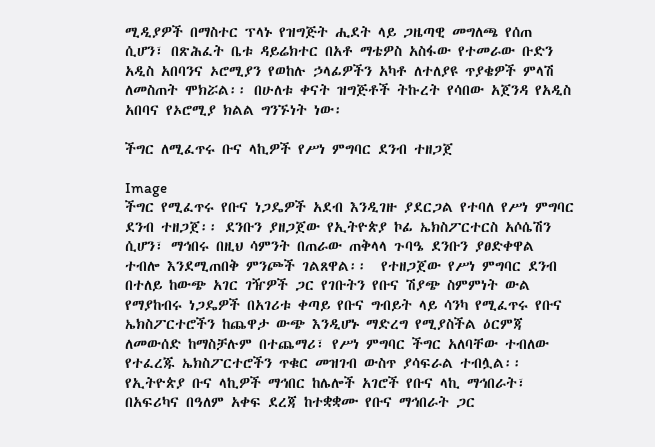ሚዲያዎች በማስተር ፕላኑ የዝግጅት ሒደት ላይ ጋዜጣዊ መግለጫ የሰጠ ሲሆን፣ በጽሕፈት ቤቱ ዳይሬክተር በአቶ ማቴዎስ አስፋው የተመራው ቡድን አዲስ አበባንና ኦሮሚያን የወከሉ ኃላፊዎችን አካቶ ለተለያዩ ጥያቄዎች ምላሽ ለመስጠት ሞክሯል፡፡ በሁለቱ ቀናት ዝግጅቶች ትኩረት የሳበው አጀንዳ የአዲስ አበባና የኦሮሚያ ክልል ግንኙነት ነው፡

ችግር ለሚፈጥሩ ቡና ላኪዎች የሥነ ምግባር ደንብ ተዘጋጀ

Image
ችግር የሚፈጥሩ የቡና ነጋዴዎች አደብ እንዲገዙ ያደርጋል የተባለ የሥነ ምግባር ደንብ ተዘጋጀ፡፡ ደንቡን ያዘጋጀው የኢትዮጵያ ኮፊ ኤክስፖርተርስ አሶሴሽን ሲሆን፣ ማኅበሩ በዚህ ሳምንት በጠራው ጠቅላላ ጉባዔ ደንቡን ያፀድቀዋል ተብሎ እንደሚጠበቅ ምንጮች ገልጸዋል፡፡  የተዘጋጀው የሥነ ምግባር ደንብ በተለይ ከውጭ አገር ገዥዎች ጋር የገቡትን የቡና ሽያጭ ስምምነት ውል የማያከብሩ ነጋዴዎች በአገሪቱ ቀጣይ የቡና ግብይት ላይ ሳንካ የሚፈጥሩ የቡና ኤክስፖርተሮችን ከጨዋታ ውጭ እንዲሆኑ ማድረግ የሚያስችል ዕርምጃ ለመውሰድ ከማስቻሉም በተጨማሪ፣ የሥነ ምግባር ችግር አለባቸው ተብለው የተፈረጁ ኤክስፖርተሮችን ጥቁር መዝገብ ውስጥ ያሳፍራል ተብሏል፡፡ የኢትዮጵያ ቡና ላኪዎች ማኅበር ከሌሎች አገሮች የቡና ላኪ ማኅበራት፣ በአፍሪካና በዓለም አቀፍ ደረጃ ከተቋቋሙ የቡና ማኅበራት ጋር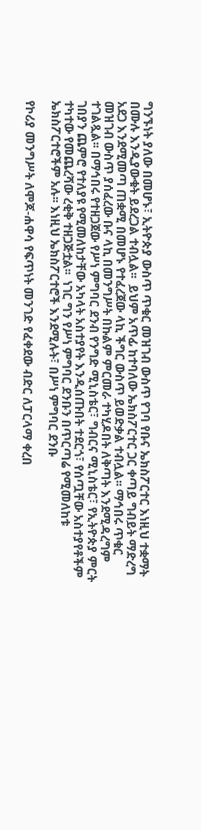ግንኙነት ያለው በመሆኑ፣ ኢትዮጵያ ውስጥ ጥቁር መዝገብ ውስጥ የገባ የቡና ኤክስፖርተር እነዚህ ተቋማት በሙሉ እንዲያውቁት ይደረጋል ተብሏል፡፡  ይህም አጥፊ ከተባለው ኤክስፖርተር ጋር ቀጣይ ግብይት ማድረግ አደጋ እንደሚመጣ ጠቋሚ በመሆኑ የተፈረጀው ላኪ ችግር ውስጥ ይወድቃል ተብሏል፡፡ ማኅበሩ ጥቁር መዝገብ ውስጥ ያሰፈረው ቡና ላኪ በመንግሥት በኩልም ምርመራ ተካሂዶበት ለቅጣት እንደሚዳረግም ተገልጿል፡፡ በማኅበሩ የተዘጋጀው የሥነ ምግባር ደንብ የንግድ ሚኒስቴር፣ ግብርና ሚኒስቴር፣ የኢትዮጵያ ምርት ገበያን ጨምሮ የተለያዩ የሚመለከታቸው አካላት አስተያየት እንዲሰጡበት ተደርጎ፣ የሰጧቸው አስተያየቶችም ተካተው የመጨረሻው ረቂቅ ተዘጋጅቷል፡፡  ነገር ግን የሥነ ምግባር ደንቡን በጥርጣሬ የሚመለከቱ ኤክስፖርተሮችም አሉ፡፡ እነዚህ ኤክስፖርተሮች እንደሚሉት፣ በሥነ ምግባር ደንቡ

የኮሪያ መንግሥት ለሞጆ-ሐዋሳ የፍጥነት መንገድ የፈቀደው ብድር ለፓርላማ ቀረበ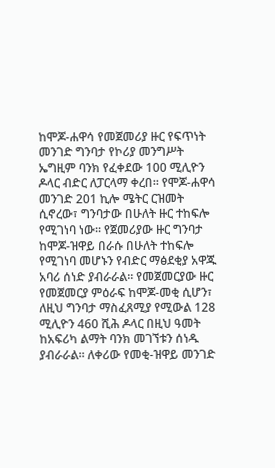ከሞጆ-ሐዋሳ የመጀመሪያ ዙር የፍጥነት መንገድ ግንባታ የኮሪያ መንግሥት ኤግዚም ባንክ የፈቀደው 100 ሚሊዮን ዶላር ብድር ለፓርላማ ቀረበ፡፡ የሞጆ-ሐዋሳ መንገድ 201 ኪሎ ሜትር ርዝመት ሲኖረው፣ ግንባታው በሁለት ዙር ተከፍሎ የሚገነባ ነው፡፡ የጀመሪያው ዙር ግንባታ ከሞጆ-ዝዋይ በራሱ በሁለት ተከፍሎ የሚገነባ መሆኑን የብድር ማፅደቂያ አዋጁ አባሪ ሰነድ ያብራራል፡፡ የመጀመርያው ዙር የመጀመርያ ምዕራፍ ከሞጆ-መቂ ሲሆን፣ ለዚህ ግንባታ ማስፈጸሚያ የሚውል 128 ሚሊዮን 460 ሺሕ ዶላር በዚህ ዓመት ከአፍሪካ ልማት ባንክ መገኘቱን ሰነዱ ያብራራል፡፡ ለቀሪው የመቂ-ዝዋይ መንገድ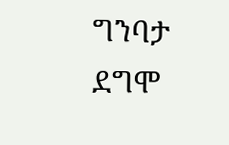ግንባታ ደግሞ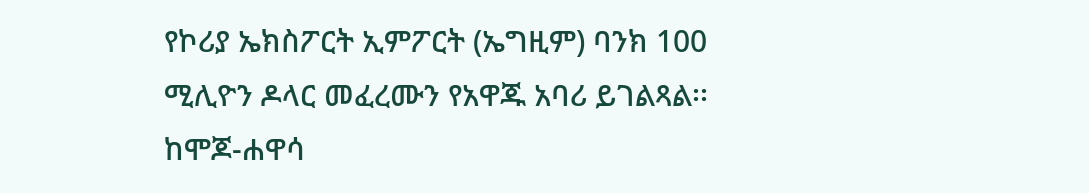የኮሪያ ኤክስፖርት ኢምፖርት (ኤግዚም) ባንክ 100 ሚሊዮን ዶላር መፈረሙን የአዋጁ አባሪ ይገልጻል፡፡ ከሞጆ-ሐዋሳ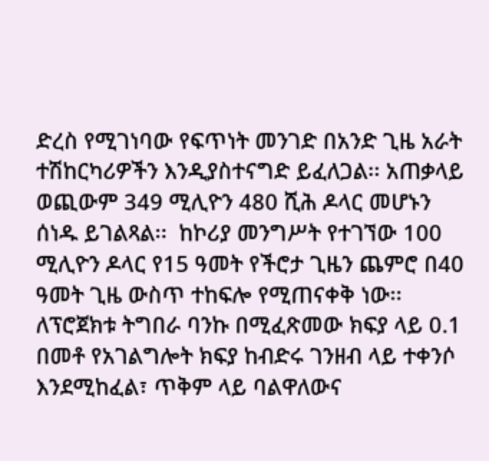ድረስ የሚገነባው የፍጥነት መንገድ በአንድ ጊዜ አራት ተሽከርካሪዎችን እንዲያስተናግድ ይፈለጋል፡፡ አጠቃላይ ወጪውም 349 ሚሊዮን 480 ሺሕ ዶላር መሆኑን ሰነዱ ይገልጻል፡፡  ከኮሪያ መንግሥት የተገኘው 100 ሚሊዮን ዶላር የ15 ዓመት የችሮታ ጊዜን ጨምሮ በ40 ዓመት ጊዜ ውስጥ ተከፍሎ የሚጠናቀቅ ነው፡፡ ለፕሮጀክቱ ትግበራ ባንኩ በሚፈጽመው ክፍያ ላይ 0.1 በመቶ የአገልግሎት ክፍያ ከብድሩ ገንዘብ ላይ ተቀንሶ እንደሚከፈል፣ ጥቅም ላይ ባልዋለውና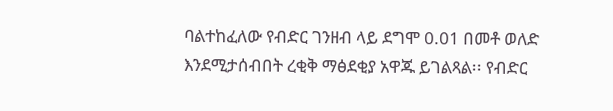ባልተከፈለው የብድር ገንዘብ ላይ ደግሞ 0.01 በመቶ ወለድ እንደሚታሰብበት ረቂቅ ማፅደቂያ አዋጁ ይገልጻል፡፡ የብድር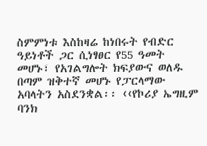ስምምነቱ እስከዛሬ ከነበሩት የብድር ዓይነቶች ጋር ሲነፃፀር የ55 ዓመት መሆኑ፣ የአገልግሎት ክፍያውና ወለዱ በጣም ዝቅተኛ መሆኑ የፓርላማው አባላትን አስደንቋል፡፡ ‹‹የኮሪያ ኤግዚም ባንክ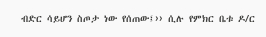ብድር ሳይሆን ስጦታ ነው የሰጠው፤›› ሲሉ የምክር ቤቱ ዶ/ር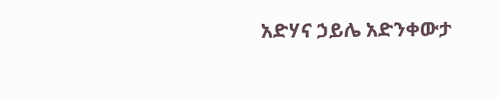አድሃና ኃይሌ አድንቀውታ